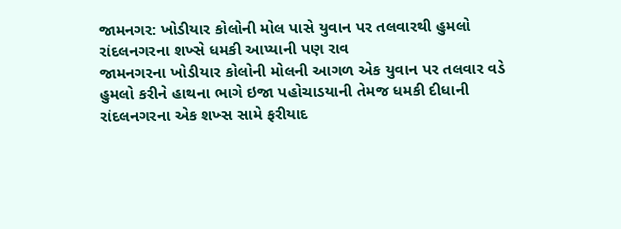જામનગર: ખોડીયાર કોલોની મોલ પાસે યુવાન પર તલવારથી હુમલો
રાંદલનગરના શખ્સે ધમકી આપ્યાની પણ રાવ
જામનગરના ખોડીયાર કોલોની મોલની આગળ એક યુવાન પર તલવાર વડે હુમલો કરીને હાથના ભાગે ઇજા પહોચાડયાની તેમજ ધમકી દીધાની રાંદલનગરના એક શખ્સ સામે ફરીયાદ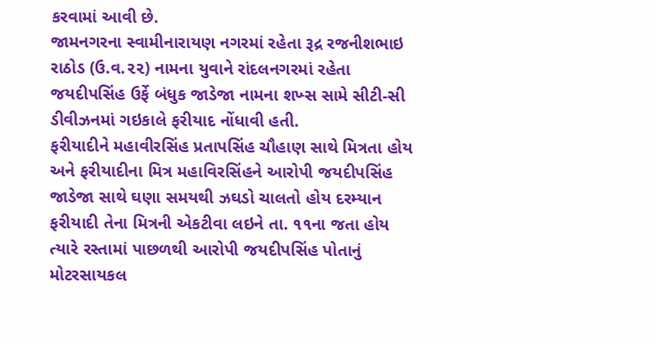કરવામાં આવી છે.
જામનગરના સ્વામીનારાયણ નગરમાં રહેતા રૂદ્ર રજનીશભાઇ રાઠોડ (ઉ.વ.૨૨) નામના યુવાને રાંદલનગરમાં રહેતા જયદીપસિંહ ઉર્ફે બંધુક જાડેજા નામના શખ્સ સામે સીટી-સી ડીવીઝનમાં ગઇકાલે ફરીયાદ નોંધાવી હતી.
ફરીયાદીને મહાવીરસિંહ પ્રતાપસિંહ ચૌહાણ સાથે મિત્રતા હોય અને ફરીયાદીના મિત્ર મહાવિરસિંહને આરોપી જયદીપસિંહ જાડેજા સાથે ઘણા સમયથી ઝઘડો ચાલતો હોય દરમ્યાન ફરીયાદી તેના મિત્રની એકટીવા લઇને તા. ૧૧ના જતા હોય ત્યારે રસ્તામાં પાછળથી આરોપી જયદીપસિંહ પોતાનું મોટરસાયકલ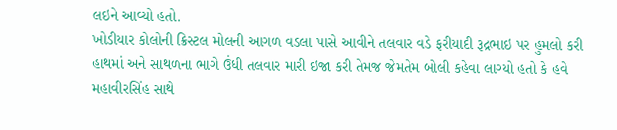લઇને આવ્યો હતો.
ખોડીયાર કોલોની ક્રિસ્ટલ મોલની આગળ વડલા પાસે આવીને તલવાર વડે ફરીયાદી રૂદ્રભાઇ પર હુમલો કરી હાથમાં અને સાથળના ભાગે ઉંધી તલવાર મારી ઇજા કરી તેમજ જેમતેમ બોલી કહેવા લાગ્યો હતો કે હવે મહાવીરસિંહ સાથે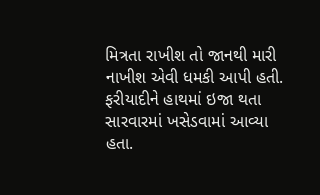મિત્રતા રાખીશ તો જાનથી મારી નાખીશ એવી ધમકી આપી હતી. ફરીયાદીને હાથમાં ઇજા થતા સારવારમાં ખસેડવામાં આવ્યા હતા.